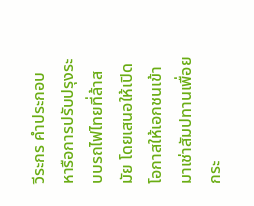วีระกร คำประกอบ หารือการปรับปรุงระบบรถไฟไทยที่ล้าสมัย โดยเสนอให้เปิดโอกาสให้เอกชนเข้ามาเช่าสัมปทานเพื่อยกระ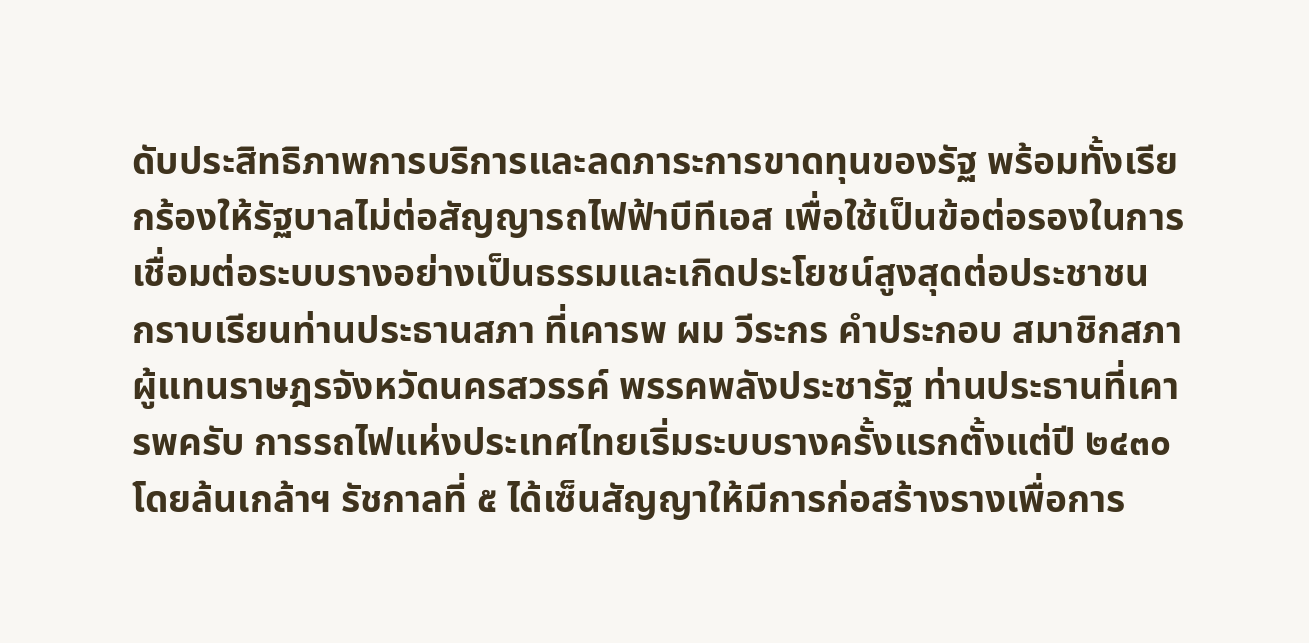ดับประสิทธิภาพการบริการและลดภาระการขาดทุนของรัฐ พร้อมทั้งเรียกร้องให้รัฐบาลไม่ต่อสัญญารถไฟฟ้าบีทีเอส เพื่อใช้เป็นข้อต่อรองในการเชื่อมต่อระบบรางอย่างเป็นธรรมและเกิดประโยชน์สูงสุดต่อประชาชน
กราบเรียนท่านประธานสภา ที่เคารพ ผม วีระกร คำประกอบ สมาชิกสภาผู้แทนราษฎรจังหวัดนครสวรรค์ พรรคพลังประชารัฐ ท่านประธานที่เคารพครับ การรถไฟแห่งประเทศไทยเริ่มระบบรางครั้งแรกตั้งแต่ปี ๒๔๓๐ โดยล้นเกล้าฯ รัชกาลที่ ๕ ได้เซ็นสัญญาให้มีการก่อสร้างรางเพื่อการ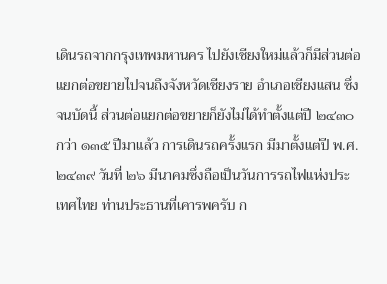เดินรถจากกรุงเทพมหานคร ไปยังเชียงใหม่แล้วก็มีส่วนต่อแยกต่อขยายไปจนถึงจังหวัดเชียงราย อำเภอเชียงแสน ซึ่งจนบัดนี้ ส่วนต่อแยกต่อขยายก็ยังไม่ได้ทำตั้งแต่ปี ๒๔๓๐ กว่า ๑๓๕ ปีมาแล้ว การเดินรถครั้งแรก มีมาตั้งแต่ปี พ.ศ. ๒๔๓๙ วันที่ ๒๖ มีนาคมซึ่งถือเป็นวันการรถไฟแห่งประเทศไทย ท่านประธานที่เคารพครับ ก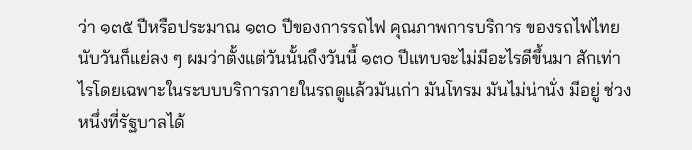ว่า ๑๓๕ ปีหรือประมาณ ๑๓๐ ปีของการรถไฟ คุณภาพการบริการ ของรถไฟไทยนับวันก็แย่ลง ๆ ผมว่าตั้งแต่วันนั้นถึงวันนี้ ๑๓๐ ปีแทบจะไม่มีอะไรดีขึ้นมา สักเท่าไรโดยเฉพาะในระบบบริการภายในรถดูแล้วมันเก่า มันโทรม มันไม่น่านั่ง มีอยู่ ช่วงหนึ่งที่รัฐบาลได้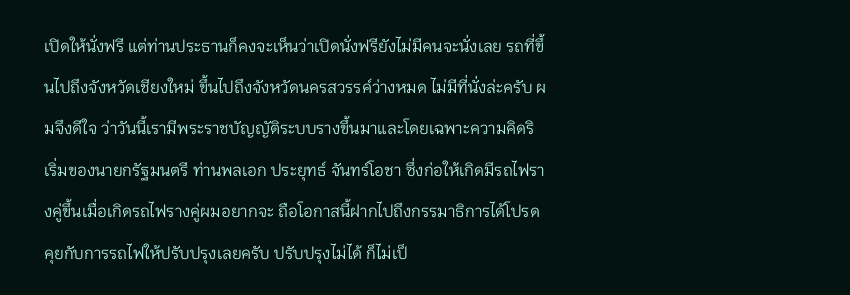เปิดให้นั่งฟรี แต่ท่านประธานก็คงจะเห็นว่าเปิดนั่งฟรียังไม่มีคนจะนั่งเลย รถที่ขึ้นไปถึงจังหวัดเชียงใหม่ ขึ้นไปถึงจังหวัดนครสวรรค์ว่างหมด ไม่มีที่นั่งล่ะครับ ผมจึงดีใจ ว่าวันนี้เรามีพระราชบัญญัติระบบรางขึ้นมาและโดยเฉพาะความคิดริเริ่มของนายกรัฐมนตรี ท่านพลเอก ประยุทธ์ จันทร์โอชา ซึ่งก่อให้เกิดมีรถไฟรางคู่ขึ้นเมื่อเกิดรถไฟรางคู่ผมอยากจะ ถือโอกาสนี้ฝากไปถึงกรรมาธิการได้โปรดคุยกับการรถไฟให้ปรับปรุงเลยครับ ปรับปรุงไม่ได้ ก็ไม่เป็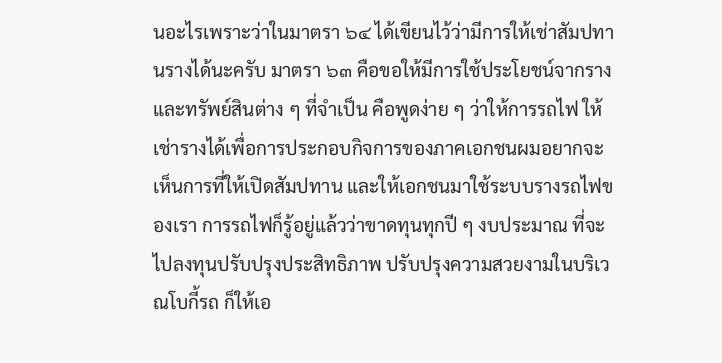นอะไรเพราะว่าในมาตรา ๖๔ ได้เขียนไว้ว่ามีการให้เช่าสัมปทานรางได้นะครับ มาตรา ๖๓ คือขอให้มีการใช้ประโยชน์จากรางและทรัพย์สินต่าง ๆ ที่จำเป็น คือพูดง่าย ๆ ว่าให้การรถไฟ ให้เช่ารางได้เพื่อการประกอบกิจการของภาคเอกชนผมอยากจะเห็นการที่ให้เปิดสัมปทาน และให้เอกชนมาใช้ระบบรางรถไฟของเรา การรถไฟก็รู้อยู่แล้วว่าขาดทุนทุกปี ๆ งบประมาณ ที่จะไปลงทุนปรับปรุงประสิทธิภาพ ปรับปรุงความสวยงามในบริเวณโบกี้รถ ก็ให้เอ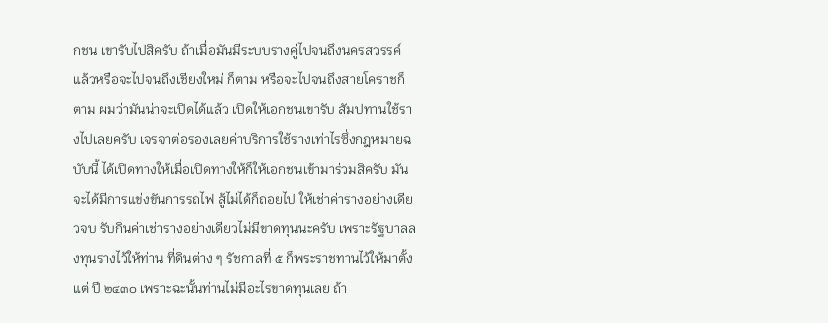กชน เขารับไปสิครับ ถ้าเมื่อมันมีระบบรางคู่ไปจนถึงนครสวรรค์แล้วหรือจะไปจนถึงเชียงใหม่ ก็ตาม หรือจะไปจนถึงสายโคราชก็ตาม ผมว่ามันน่าจะเปิดได้แล้ว เปิดให้เอกชนเขารับ สัมปทานใช้รางไปเลยครับ เจรจาต่อรองเลยค่าบริการใช้รางเท่าไรซึ่งกฎหมายฉบับนี้ ได้เปิดทางให้เมื่อเปิดทางให้ก็ให้เอกชนเข้ามาร่วมสิครับ มันจะได้มีการแข่งขันการรถไฟ สู้ไม่ได้ก็ถอยไป ให้เช่าค่ารางอย่างเดียวจบ รับกินค่าเช่ารางอย่างเดียวไม่มีขาดทุนนะครับ เพราะรัฐบาลลงทุนรางไว้ให้ท่าน ที่ดินต่าง ๆ รัชกาลที่ ๕ ก็พระราชทานไว้ให้มาตั้งแต่ ปี ๒๔๓๐ เพราะฉะนั้นท่านไม่มีอะไรขาดทุนเลย ถ้า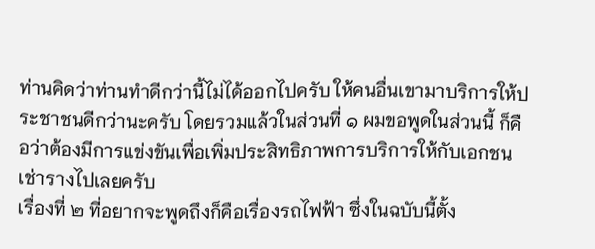ท่านคิดว่าท่านทำดีกว่านี้ไม่ได้ออกไปครับ ให้คนอื่นเขามาบริการให้ประชาชนดีกว่านะครับ โดยรวมแล้วในส่วนที่ ๑ ผมขอพูดในส่วนนี้ ก็คือว่าต้องมีการแข่งขันเพื่อเพิ่มประสิทธิภาพการบริการให้กับเอกชนเช่ารางไปเลยครับ
เรื่องที่ ๒ ที่อยากจะพูดถึงก็คือเรื่องรถไฟฟ้า ซึ่งในฉบับนี้ตั้ง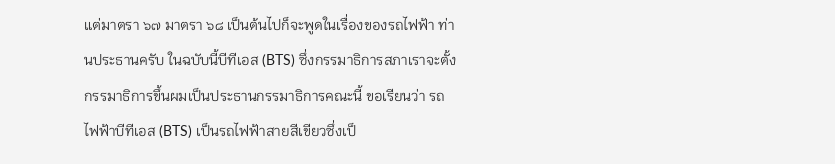แต่มาตรา ๖๗ มาตรา ๖๘ เป็นต้นไปก็จะพูดในเรื่องของรถไฟฟ้า ท่านประธานครับ ในฉบับนี้บีทีเอส (BTS) ซึ่งกรรมาธิการสภาเราจะตั้งกรรมาธิการขึ้นผมเป็นประธานกรรมาธิการคณะนี้ ขอเรียนว่า รถไฟฟ้าบีทีเอส (BTS) เป็นรถไฟฟ้าสายสีเขียวซึ่งเป็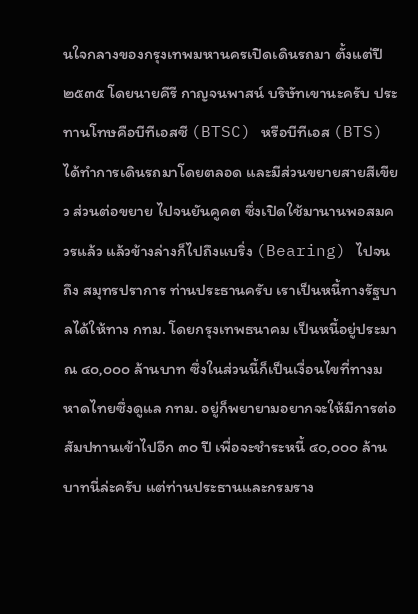นใจกลางของกรุงเทพมหานครเปิดเดินรถมา ตั้งแต่ปี ๒๕๓๕ โดยนายคีรี กาญจนพาสน์ บริษัทเขานะครับ ประทานโทษคือบีทีเอสซี (BTSC) หรือบีทีเอส (BTS) ได้ทำการเดินรถมาโดยตลอด และมีส่วนขยายสายสีเขียว ส่วนต่อขยาย ไปจนยันคูคต ซึ่งเปิดใช้มานานพอสมควรแล้ว แล้วข้างล่างก็ไปถึงแบริ่ง (Bearing) ไปจนถึง สมุทรปราการ ท่านประธานครับ เราเป็นหนี้ทางรัฐบาลได้ให้ทาง กทม. โดยกรุงเทพธนาคม เป็นหนี้อยู่ประมาณ ๔๐,๐๐๐ ล้านบาท ซึ่งในส่วนนี้ก็เป็นเงื่อนไขที่ทางมหาดไทยซึ่งดูแล กทม. อยู่ก็พยายามอยากจะให้มีการต่อสัมปทานเข้าไปอีก ๓๐ ปี เพื่อจะชำระหนี้ ๔๐,๐๐๐ ล้านบาทนี่ล่ะครับ แต่ท่านประธานและกรมราง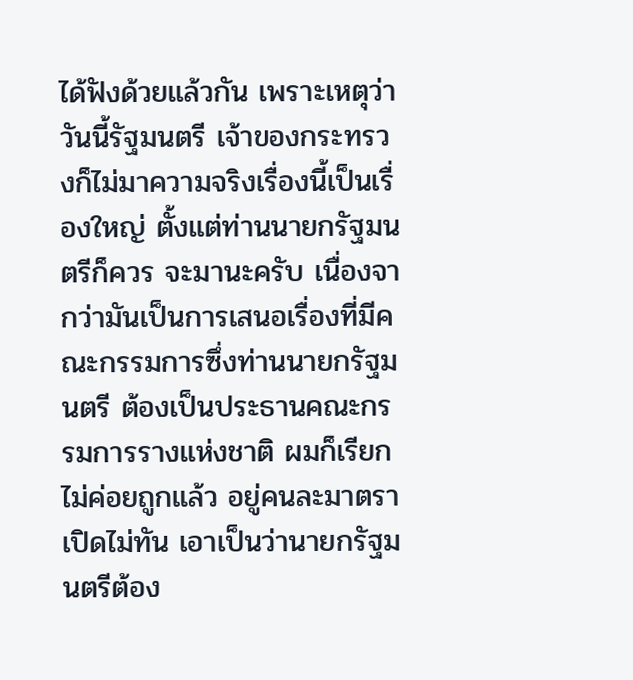ได้ฟังด้วยแล้วกัน เพราะเหตุว่าวันนี้รัฐมนตรี เจ้าของกระทรวงก็ไม่มาความจริงเรื่องนี้เป็นเรื่องใหญ่ ตั้งแต่ท่านนายกรัฐมนตรีก็ควร จะมานะครับ เนื่องจากว่ามันเป็นการเสนอเรื่องที่มีคณะกรรมการซึ่งท่านนายกรัฐมนตรี ต้องเป็นประธานคณะกรรมการรางแห่งชาติ ผมก็เรียกไม่ค่อยถูกแล้ว อยู่คนละมาตราเปิดไม่ทัน เอาเป็นว่านายกรัฐมนตรีต้อง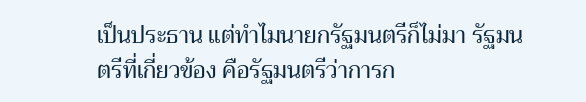เป็นประธาน แต่ทำไมนายกรัฐมนตรีก็ไม่มา รัฐมนตรีที่เกี่ยวข้อง คือรัฐมนตรีว่าการก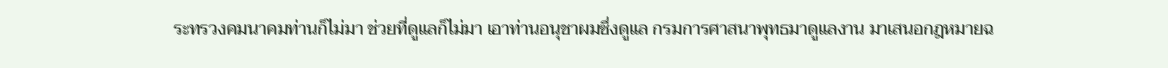ระทรวงคมนาคมท่านก็ไม่มา ช่วยที่ดูแลก็ไม่มา เอาท่านอนุชาผมซึ่งดูแล กรมการศาสนาพุทธมาดูแลงาน มาเสนอกฎหมายฉ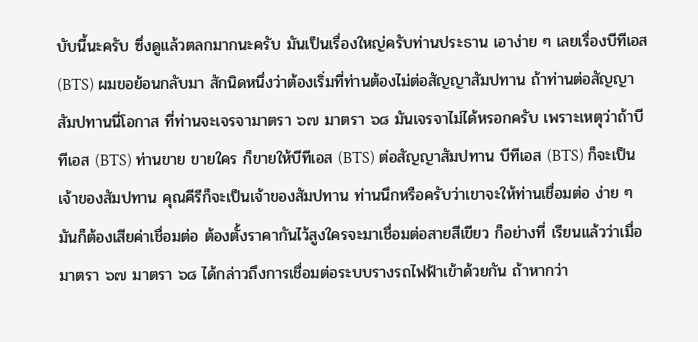บับนี้นะครับ ซึ่งดูแล้วตลกมากนะครับ มันเป็นเรื่องใหญ่ครับท่านประธาน เอาง่าย ๆ เลยเรื่องบีทีเอส (BTS) ผมขอย้อนกลับมา สักนิดหนึ่งว่าต้องเริ่มที่ท่านต้องไม่ต่อสัญญาสัมปทาน ถ้าท่านต่อสัญญาสัมปทานนี่โอกาส ที่ท่านจะเจรจามาตรา ๖๗ มาตรา ๖๘ มันเจรจาไม่ได้หรอกครับ เพราะเหตุว่าถ้าบีทีเอส (BTS) ท่านขาย ขายใคร ก็ขายให้บีทีเอส (BTS) ต่อสัญญาสัมปทาน บีทีเอส (BTS) ก็จะเป็น เจ้าของสัมปทาน คุณคีรีก็จะเป็นเจ้าของสัมปทาน ท่านนึกหรือครับว่าเขาจะให้ท่านเชื่อมต่อ ง่าย ๆ มันก็ต้องเสียค่าเชื่อมต่อ ต้องตั้งราคากันไว้สูงใครจะมาเชื่อมต่อสายสีเขียว ก็อย่างที่ เรียนแล้วว่าเมื่อมาตรา ๖๗ มาตรา ๖๘ ได้กล่าวถึงการเชื่อมต่อระบบรางรถไฟฟ้าเข้าด้วยกัน ถ้าหากว่า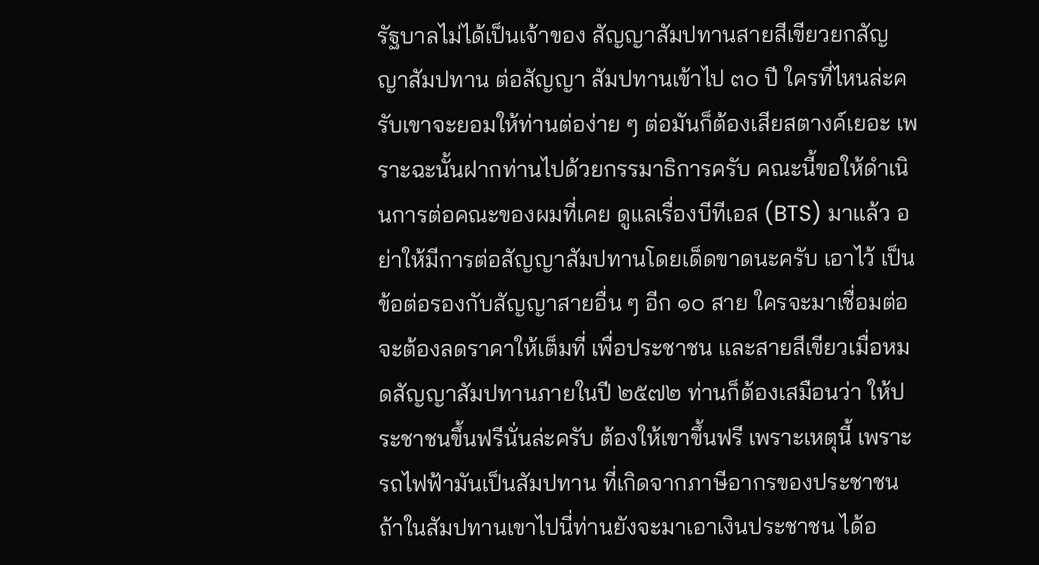รัฐบาลไม่ได้เป็นเจ้าของ สัญญาสัมปทานสายสีเขียวยกสัญญาสัมปทาน ต่อสัญญา สัมปทานเข้าไป ๓๐ ปี ใครที่ไหนล่ะครับเขาจะยอมให้ท่านต่อง่าย ๆ ต่อมันก็ต้องเสียสตางค์เยอะ เพราะฉะนั้นฝากท่านไปด้วยกรรมาธิการครับ คณะนี้ขอให้ดำเนินการต่อคณะของผมที่เคย ดูแลเรื่องบีทีเอส (BTS) มาแล้ว อย่าให้มีการต่อสัญญาสัมปทานโดยเด็ดขาดนะครับ เอาไว้ เป็นข้อต่อรองกับสัญญาสายอื่น ๆ อีก ๑๐ สาย ใครจะมาเชื่อมต่อจะต้องลดราคาให้เต็มที่ เพื่อประชาชน และสายสีเขียวเมื่อหมดสัญญาสัมปทานภายในปี ๒๕๗๒ ท่านก็ต้องเสมือนว่า ให้ประชาชนขึ้นฟรีนั่นล่ะครับ ต้องให้เขาขึ้นฟรี เพราะเหตุนี้ เพราะรถไฟฟ้ามันเป็นสัมปทาน ที่เกิดจากภาษีอากรของประชาชน ถ้าในสัมปทานเขาไปนี่ท่านยังจะมาเอาเงินประชาชน ได้อ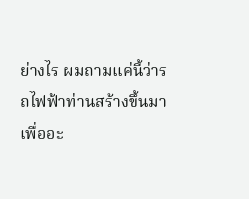ย่างไร ผมถามแค่นี้ว่ารถไฟฟ้าท่านสร้างขึ้นมาเพื่ออะ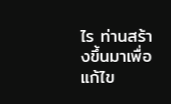ไร ท่านสร้างขึ้นมาเพื่อแก้ไข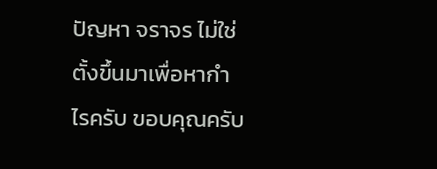ปัญหา จราจร ไม่ใช่ตั้งขึ้นมาเพื่อหากำไรครับ ขอบคุณครับ